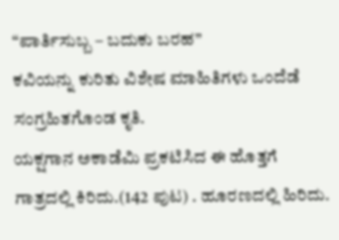“ಪಾರ್ತಿಸುಬ್ಬ – ಬದುಕು ಬರಹ”
ಕವಿಯನ್ನು ಕುರಿತು ವಿಶೇಷ ಮಾಹಿತಿಗಳು ಒಂದೆಡೆ ಸಂಗ್ರಹಿತಗೊಂಡ ಕೃತಿ.
ಯಕ್ಷಗಾನ ಅಕಾಡೆಮಿ ಪ್ರಕಟಿಸಿದ ಈ ಹೊತ್ತಗೆ ಗಾತ್ರದಲ್ಲಿ ಕಿರಿದು.(142 ಪುಟ) . ಹೂರಣದಲ್ಲಿ ಹಿರಿದು.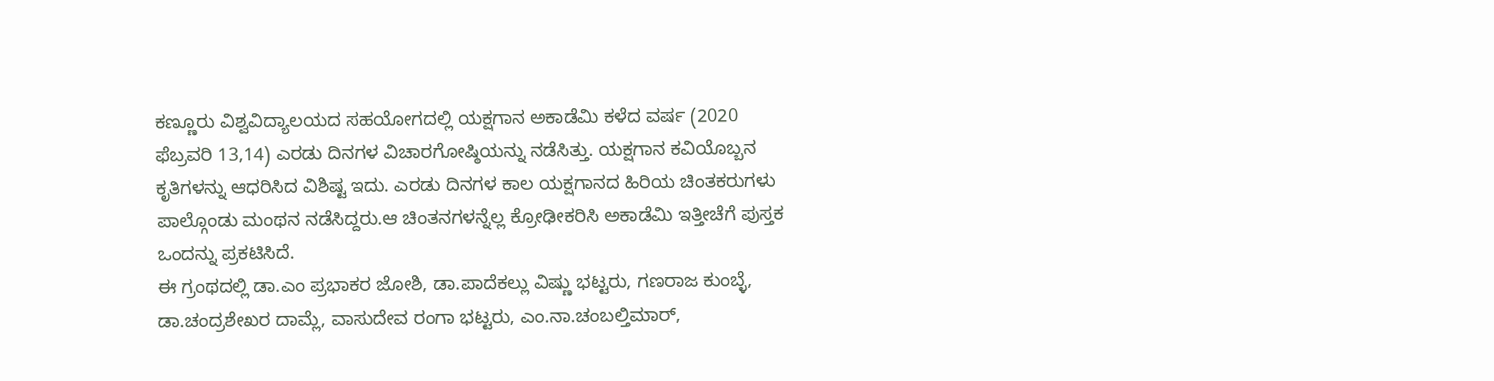ಕಣ್ಣೂರು ವಿಶ್ವವಿದ್ಯಾಲಯದ ಸಹಯೋಗದಲ್ಲಿ ಯಕ್ಷಗಾನ ಅಕಾಡೆಮಿ ಕಳೆದ ವರ್ಷ (2020 ಫೆಬ್ರವರಿ 13,14) ಎರಡು ದಿನಗಳ ವಿಚಾರಗೋಷ್ಠಿಯನ್ನು ನಡೆಸಿತ್ತು. ಯಕ್ಷಗಾನ ಕವಿಯೊಬ್ಬನ ಕೃತಿಗಳನ್ನು ಆಧರಿಸಿದ ವಿಶಿಷ್ಟ ಇದು. ಎರಡು ದಿನಗಳ ಕಾಲ ಯಕ್ಷಗಾನದ ಹಿರಿಯ ಚಿಂತಕರುಗಳು ಪಾಲ್ಗೊಂಡು ಮಂಥನ ನಡೆಸಿದ್ದರು.ಆ ಚಿಂತನಗಳನ್ನೆಲ್ಲ ಕ್ರೋಢೀಕರಿಸಿ ಅಕಾಡೆಮಿ ಇತ್ತೀಚೆಗೆ ಪುಸ್ತಕ ಒಂದನ್ನು ಪ್ರಕಟಿಸಿದೆ.
ಈ ಗ್ರಂಥದಲ್ಲಿ ಡಾ.ಎಂ ಪ್ರಭಾಕರ ಜೋಶಿ, ಡಾ.ಪಾದೆಕಲ್ಲು ವಿಷ್ಣು ಭಟ್ಟರು, ಗಣರಾಜ ಕುಂಬ್ಳೆ, ಡಾ.ಚಂದ್ರಶೇಖರ ದಾಮ್ಲೆ, ವಾಸುದೇವ ರಂಗಾ ಭಟ್ಟರು, ಎಂ.ನಾ.ಚಂಬಲ್ತಿಮಾರ್,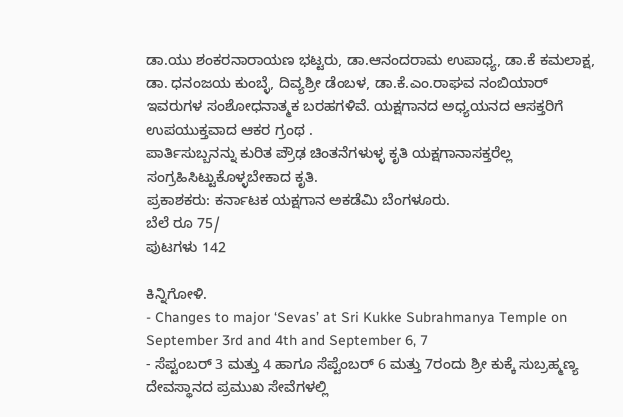ಡಾ.ಯು ಶಂಕರನಾರಾಯಣ ಭಟ್ಟರು, ಡಾ.ಆನಂದರಾಮ ಉಪಾಧ್ಯ, ಡಾ.ಕೆ ಕಮಲಾಕ್ಷ, ಡಾ. ಧನಂಜಯ ಕುಂಬ್ಳೆ, ದಿವ್ಯಶ್ರೀ ಡೆಂಬಳ, ಡಾ.ಕೆ.ಎಂ.ರಾಘವ ನಂಬಿಯಾರ್ ಇವರುಗಳ ಸಂಶೋಧನಾತ್ಮಕ ಬರಹಗಳಿವೆ. ಯಕ್ಷಗಾನದ ಅಧ್ಯಯನದ ಆಸಕ್ತರಿಗೆ ಉಪಯುಕ್ತವಾದ ಆಕರ ಗ್ರಂಥ .
ಪಾರ್ತಿಸುಬ್ಬನನ್ನು ಕುರಿತ ಪ್ರೌಢ ಚಿಂತನೆಗಳುಳ್ಳ ಕೃತಿ ಯಕ್ಷಗಾನಾಸಕ್ತರೆಲ್ಲ ಸಂಗ್ರಹಿಸಿಟ್ಟುಕೊಳ್ಳಬೇಕಾದ ಕೃತಿ.
ಪ್ರಕಾಶಕರು: ಕರ್ನಾಟಕ ಯಕ್ಷಗಾನ ಅಕಡೆಮಿ ಬೆಂಗಳೂರು.
ಬೆಲೆ ರೂ 75/
ಪುಟಗಳು 142

ಕಿನ್ನಿಗೋಳಿ.
- Changes to major ‘Sevas’ at Sri Kukke Subrahmanya Temple on September 3rd and 4th and September 6, 7
- ಸೆಪ್ಟಂಬರ್ 3 ಮತ್ತು 4 ಹಾಗೂ ಸೆಪ್ಟೆಂಬರ್ 6 ಮತ್ತು 7ರಂದು ಶ್ರೀ ಕುಕ್ಕೆ ಸುಬ್ರಹ್ಮಣ್ಯ ದೇವಸ್ಥಾನದ ಪ್ರಮುಖ ಸೇವೆಗಳಲ್ಲಿ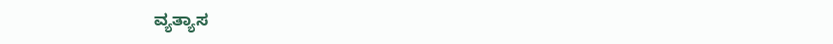ವ್ಯತ್ಯಾಸ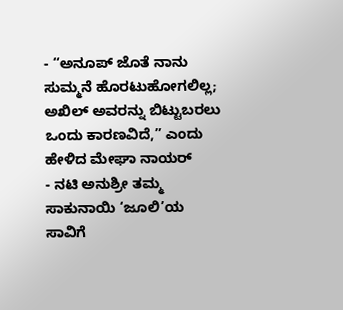- “ಅನೂಪ್ ಜೊತೆ ನಾನು ಸುಮ್ಮನೆ ಹೊರಟುಹೋಗಲಿಲ್ಲ; ಅಖಿಲ್ ಅವರನ್ನು ಬಿಟ್ಟುಬರಲು ಒಂದು ಕಾರಣವಿದೆ,” ಎಂದು ಹೇಳಿದ ಮೇಘಾ ನಾಯರ್
- ನಟಿ ಅನುಶ್ರೀ ತಮ್ಮ ಸಾಕುನಾಯಿ ‘ಜೂಲಿ’ಯ ಸಾವಿಗೆ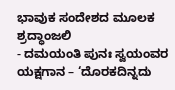ಭಾವುಕ ಸಂದೇಶದ ಮೂಲಕ ಶ್ರದ್ಧಾಂಜಲಿ
- ದಮಯಂತಿ ಪುನಃ ಸ್ವಯಂವರ ಯಕ್ಷಗಾನ – ‘ದೊರಕದಿನ್ನದು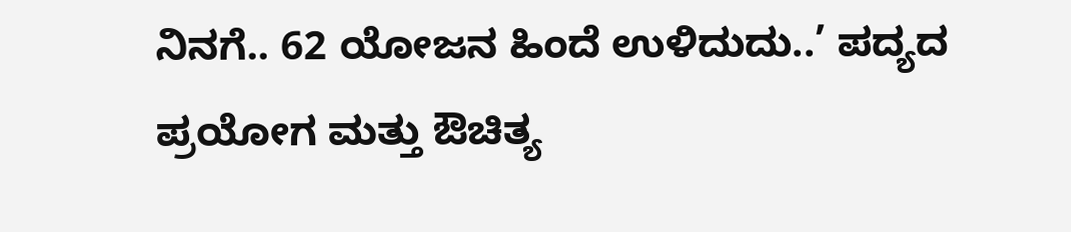ನಿನಗೆ.. 62 ಯೋಜನ ಹಿಂದೆ ಉಳಿದುದು..’ ಪದ್ಯದ ಪ್ರಯೋಗ ಮತ್ತು ಔಚಿತ್ಯ